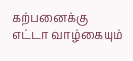கற்பனைக்கு
எட்டா வாழ்கையும்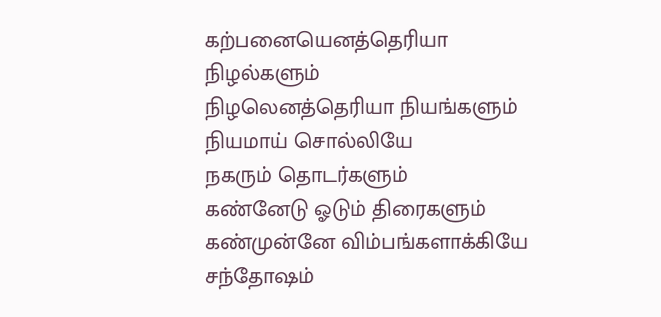கற்பனையெனத்தெரியா
நிழல்களும்
நிழலெனத்தெரியா நியங்களும்
நியமாய் சொல்லியே
நகரும் தொடர்களும்
கண்னேடு ஓடும் திரைகளும்
கண்முன்னே விம்பங்களாக்கியே
சந்தோஷம்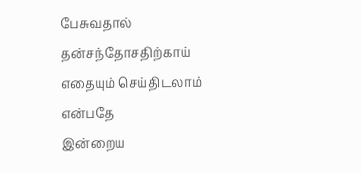பேசுவதால்
தன்சந்தோசதிற்காய்
எதையும் செய்திடலாம்
என்பதே
இன்றைய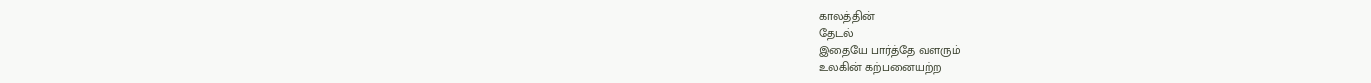காலத்தின்
தேடல்
இதையே பார்த்தே வளரும்
உலகின் கற்பனையற்ற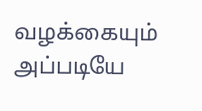வழக்கையும் அப்படியே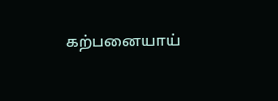கற்பனையாய்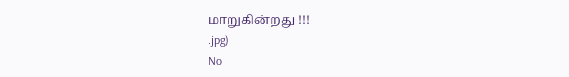மாறுகின்றது !!!
.jpg)
No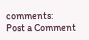comments:
Post a Comment